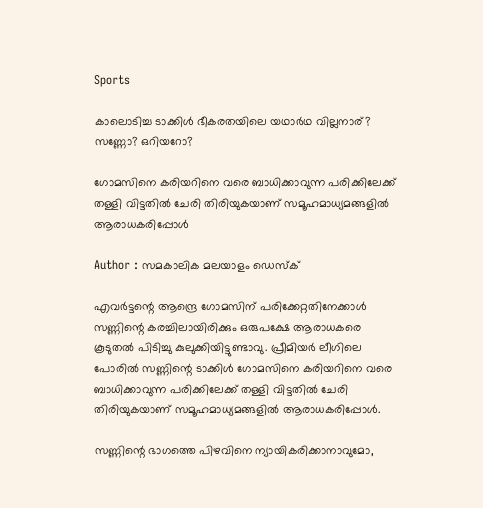Sports

കാലൊടിച്ച ടാക്കിള്‍ ഭീകരതയിലെ യഥാര്‍ഥ വില്ലനാര്? സണ്ണോ? ഒറിയറോ?

ഗോമസിനെ കരിയറിനെ വരെ ബാധിക്കാവുന്ന പരിക്കിലേക്ക് തള്ളി വിട്ടതില്‍ ചേരി തിരിയുകയാണ് സമൂഹമാധ്യമങ്ങളില്‍ ആരാധകരിപ്പോള്‍

Author : സമകാലിക മലയാളം ഡെസ്ക്

എവര്‍ട്ടന്റെ ആന്ദ്രെ ഗോമസിന് പരിക്കേറ്റതിനേക്കാള്‍ സണ്ണിന്റെ കരച്ചിലായിരിക്കും ഒരുപക്ഷേ ആരാധകരെ കൂടുതല്‍ പിടിച്ചു കുലുക്കിയിട്ടുണ്ടാവു. പ്രീമിയര്‍ ലീഗിലെ പോരില്‍ സണ്ണിന്റെ ടാക്കിള്‍ ഗോമസിനെ കരിയറിനെ വരെ ബാധിക്കാവുന്ന പരിക്കിലേക്ക് തള്ളി വിട്ടതില്‍ ചേരി തിരിയുകയാണ് സമൂഹമാധ്യമങ്ങളില്‍ ആരാധകരിപ്പോള്‍.

സണ്ണിന്റെ ഭാഗത്തെ പിഴവിനെ ന്യായികരിക്കാനാവുമോ,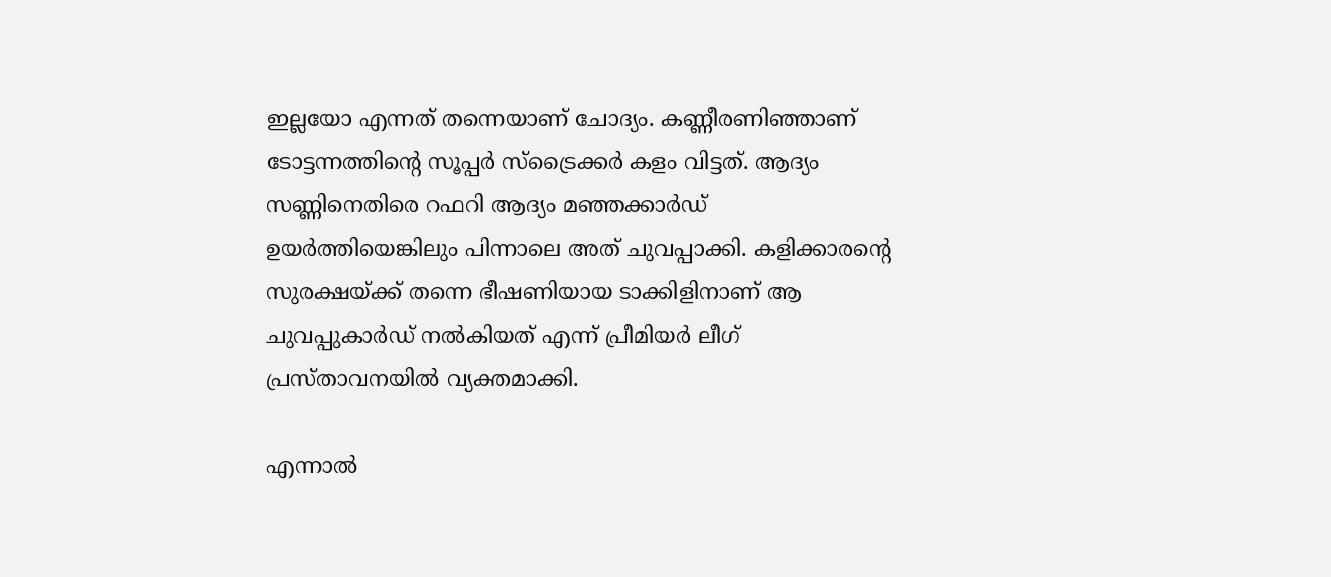ഇല്ലയോ എന്നത് തന്നെയാണ് ചോദ്യം. കണ്ണീരണിഞ്ഞാണ് ടോട്ടന്നത്തിന്റെ സൂപ്പര്‍ സ്‌ട്രൈക്കര്‍ കളം വിട്ടത്. ആദ്യം സണ്ണിനെതിരെ റഫറി ആദ്യം മഞ്ഞക്കാര്‍ഡ് ഉയര്‍ത്തിയെങ്കിലും പിന്നാലെ അത് ചുവപ്പാക്കി. കളിക്കാരന്റെ സുരക്ഷയ്ക്ക് തന്നെ ഭീഷണിയായ ടാക്കിളിനാണ് ആ ചുവപ്പുകാര്‍ഡ് നല്‍കിയത് എന്ന് പ്രീമിയര്‍ ലീഗ് പ്രസ്താവനയില്‍ വ്യക്തമാക്കി.

എന്നാല്‍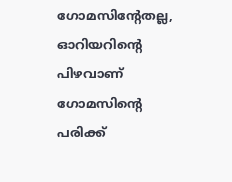ഗോമസിന്റേതല്ല, ഓറിയറിന്റെ പിഴവാണ് ഗോമസിന്റെ പരിക്ക്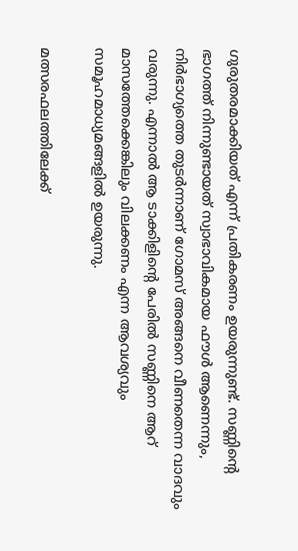ഗുരുതരമാക്കിയത് എന്ന് പ്രതികരണം ഉയരുന്നുണ്ട്. സണ്ണിന്റെ ഭാഗത്ത് നിന്നുണ്ടായത് സ്വാഭാവികമായ ഫൗള്‍ ആണെന്നും, നിര്‍ഭാഗ്യത്തെ തുടര്‍ന്നാണ് ഗോമസ് അങ്ങനെ വീണതെന്ന വാദവും വരുന്നു. എന്നാല്‍ ആ ടാക്കിളിന്റെ പേരില്‍ സണ്ണിനെ ആറ് മാസത്തേക്കെങ്കിലും വിലക്കണം എന്ന ആവശ്യവും സമൂഹമാധ്യമങ്ങളില്‍ ഉയരുന്നു.

മത്സരഫലത്തിലേക്ക്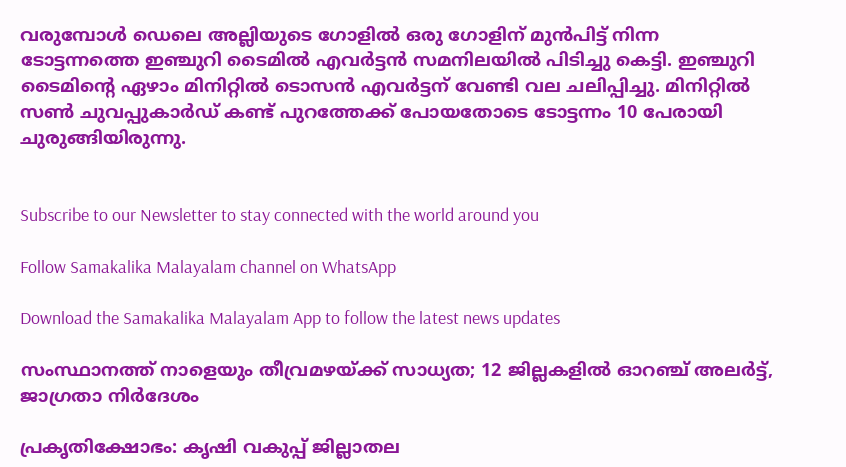വരുമ്പോള്‍ ഡെലെ അല്ലിയുടെ ഗോളില്‍ ഒരു ഗോളിന് മുന്‍പിട്ട് നിന്ന ടോട്ടന്നത്തെ ഇഞ്ചുറി ടൈമില്‍ എവര്‍ട്ടന്‍ സമനിലയില്‍ പിടിച്ചു കെട്ടി. ഇഞ്ചുറി ടൈമിന്റെ ഏഴാം മിനിറ്റില്‍ ടൊസന്‍ എവര്‍ട്ടന് വേണ്ടി വല ചലിപ്പിച്ചു. മിനിറ്റില്‍ സണ്‍ ചുവപ്പുകാര്‍ഡ് കണ്ട് പുറത്തേക്ക് പോയതോടെ ടോട്ടന്നം 10 പേരായി ചുരുങ്ങിയിരുന്നു.


Subscribe to our Newsletter to stay connected with the world around you

Follow Samakalika Malayalam channel on WhatsApp

Download the Samakalika Malayalam App to follow the latest news updates

സംസ്ഥാനത്ത് നാളെയും തീവ്രമഴയ്ക്ക് സാധ്യത; 12 ജില്ലകളില്‍ ഓറഞ്ച് അലര്‍ട്ട്, ജാഗ്രതാ നിര്‍ദേശം

പ്രകൃതിക്ഷോഭം: കൃഷി വകുപ്പ് ജില്ലാതല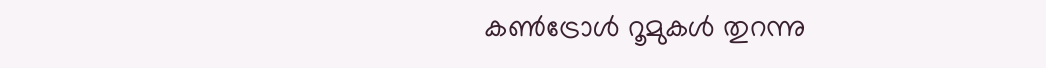കൺട്രോൾ റൂമുകൾ തുറന്നു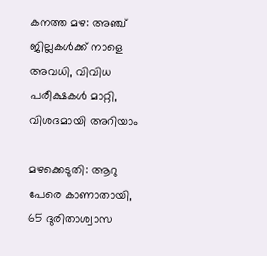കനത്ത മഴ: അഞ്ച് ജില്ലകൾക്ക് നാളെ അവധി, വിവിധ പരീക്ഷകൾ മാറ്റി, വിശദമായി അറിയാം

മഴക്കെടുതി: ആറു പേരെ കാണാതായി, 65 ദുരിതാശ്വാസ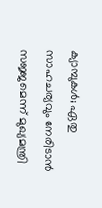ക്യാമ്പുകള്‍; ഏതു സാഹചര്യവും നേരിടാൻ സജ്ജമെന്ന് മുഖ്യമന്ത്രി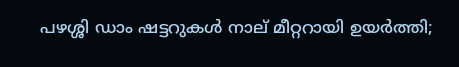പഴശ്ശി ഡാം ഷട്ടറുകള്‍ നാല് മീറ്ററായി ഉയര്‍ത്തി;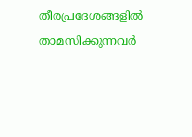തീരപ്രദേശങ്ങളില്‍ താമസിക്കുന്നവര്‍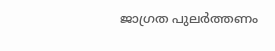ജാഗ്രത പുലർത്തണം